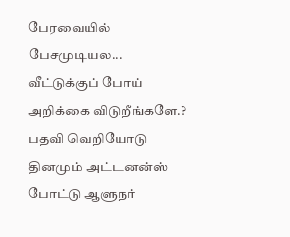பேரவையில் பேசமுடியல... வீட்டுக்குப் போய் அறிக்கை விடுறீங்களே.? பதவி வெறியோடு தினமும் அட்டனன்ஸ் போட்டு ஆளுநர்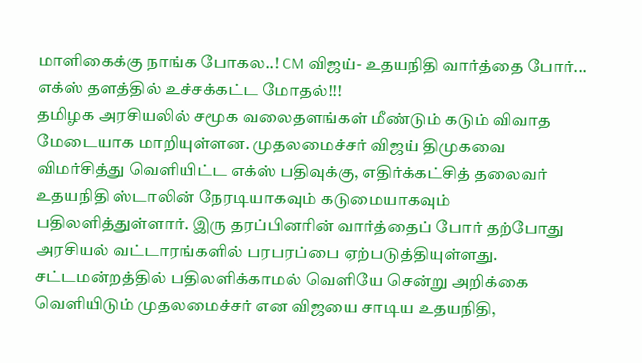மாளிகைக்கு நாங்க போகல..! CM விஜய்- உதயநிதி வார்த்தை போர்... எக்ஸ் தளத்தில் உச்சக்கட்ட மோதல்!!!
தமிழக அரசியலில் சமூக வலைதளங்கள் மீண்டும் கடும் விவாத மேடையாக மாறியுள்ளன. முதலமைச்சர் விஜய் திமுகவை விமர்சித்து வெளியிட்ட எக்ஸ் பதிவுக்கு, எதிர்க்கட்சித் தலைவர் உதயநிதி ஸ்டாலின் நேரடியாகவும் கடுமையாகவும் பதிலளித்துள்ளார். இரு தரப்பினரின் வார்த்தைப் போர் தற்போது அரசியல் வட்டாரங்களில் பரபரப்பை ஏற்படுத்தியுள்ளது.
சட்டமன்றத்தில் பதிலளிக்காமல் வெளியே சென்று அறிக்கை வெளியிடும் முதலமைச்சர் என விஜயை சாடிய உதயநிதி,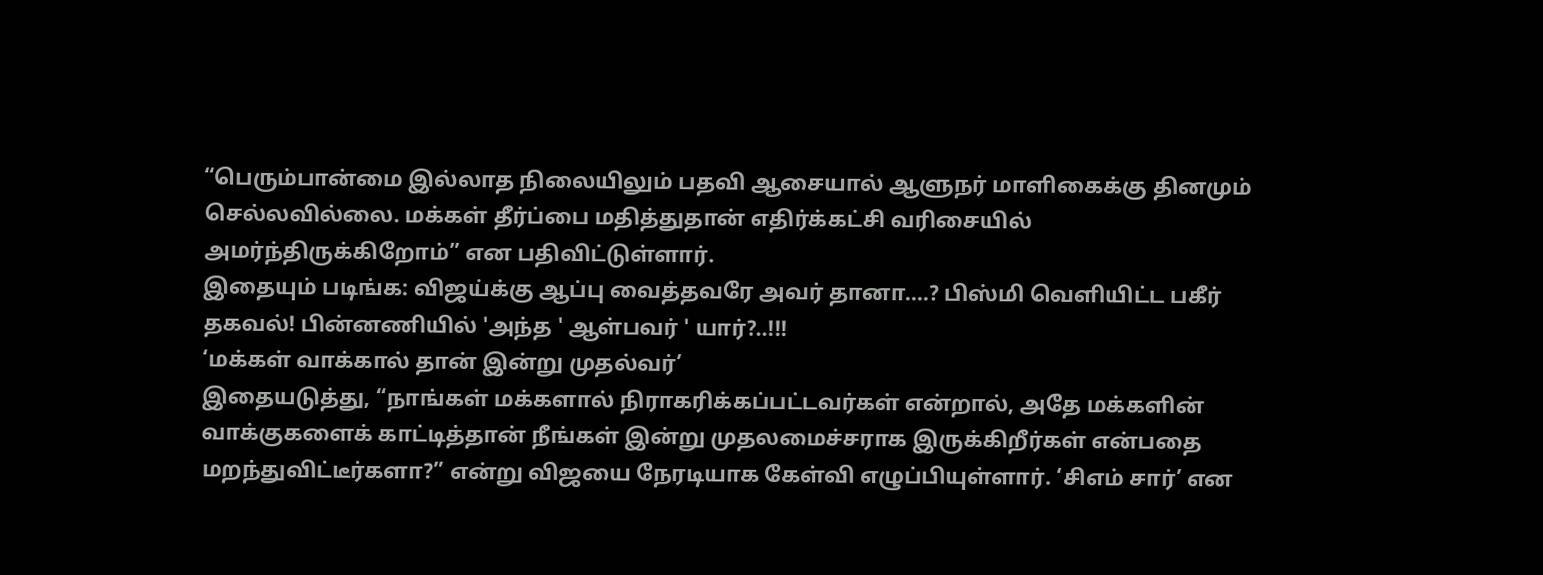“பெரும்பான்மை இல்லாத நிலையிலும் பதவி ஆசையால் ஆளுநர் மாளிகைக்கு தினமும் செல்லவில்லை. மக்கள் தீர்ப்பை மதித்துதான் எதிர்க்கட்சி வரிசையில் அமர்ந்திருக்கிறோம்” என பதிவிட்டுள்ளார்.
இதையும் படிங்க: விஜய்க்கு ஆப்பு வைத்தவரே அவர் தானா....? பிஸ்மி வெளியிட்ட பகீர் தகவல்! பின்னணியில் 'அந்த ' ஆள்பவர் ' யார்?..!!!
‘மக்கள் வாக்கால் தான் இன்று முதல்வர்’
இதையடுத்து, “நாங்கள் மக்களால் நிராகரிக்கப்பட்டவர்கள் என்றால், அதே மக்களின் வாக்குகளைக் காட்டித்தான் நீங்கள் இன்று முதலமைச்சராக இருக்கிறீர்கள் என்பதை மறந்துவிட்டீர்களா?” என்று விஜயை நேரடியாக கேள்வி எழுப்பியுள்ளார். ‘சிஎம் சார்’ என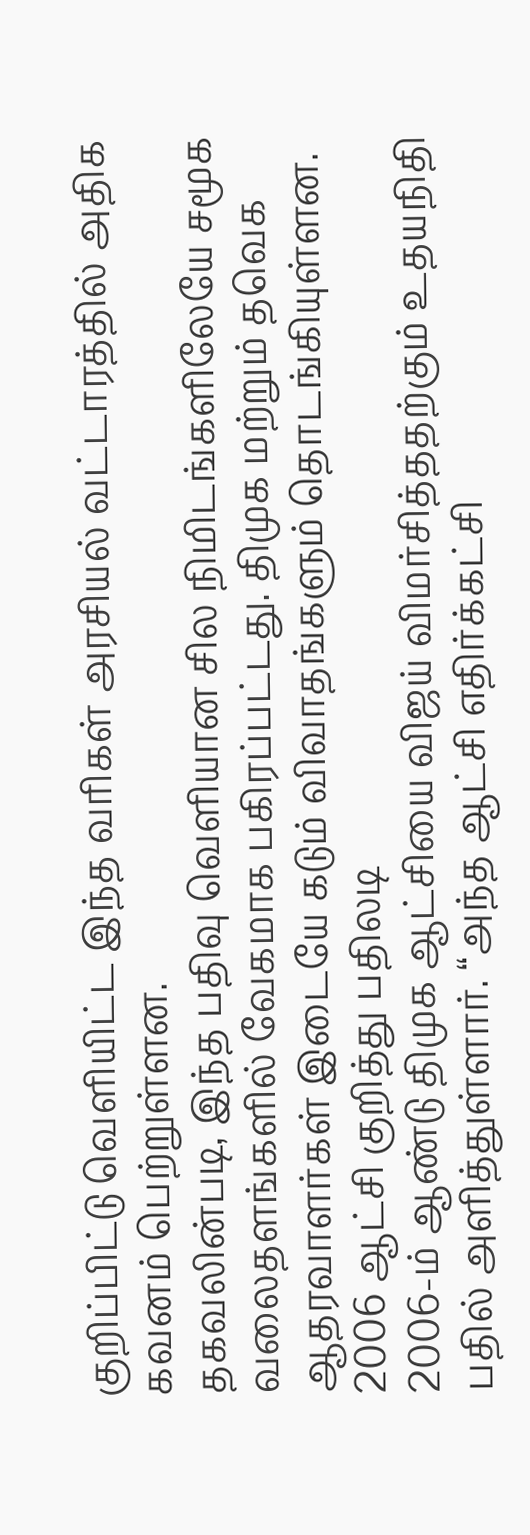குறிப்பிட்டு வெளியிட்ட இந்த வரிகள் அரசியல் வட்டாரத்தில் அதிக கவனம் பெற்றுள்ளன.
தகவலின்படி, இந்த பதிவு வெளியான சில நிமிடங்களிலேயே சமூக வலைதளங்களில் வேகமாக பகிரப்பட்டது. திமுக மற்றும் தவெக ஆதரவாளர்கள் இடையே கடும் விவாதங்களும் தொடங்கியுள்ளன.
2006 ஆட்சி குறித்து பதிலடி
2006-ம் ஆண்டு திமுக ஆட்சியை விஜய் விமர்சித்ததற்கும் உதயநிதி பதில் அளித்துள்ளார். “அந்த ஆட்சி எதிர்க்கட்சி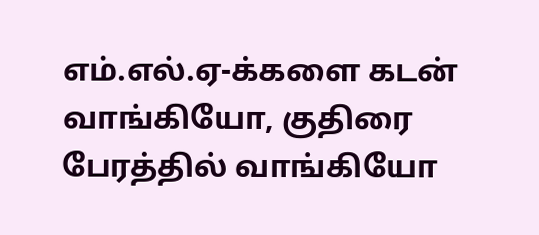எம்.எல்.ஏ-க்களை கடன் வாங்கியோ, குதிரை பேரத்தில் வாங்கியோ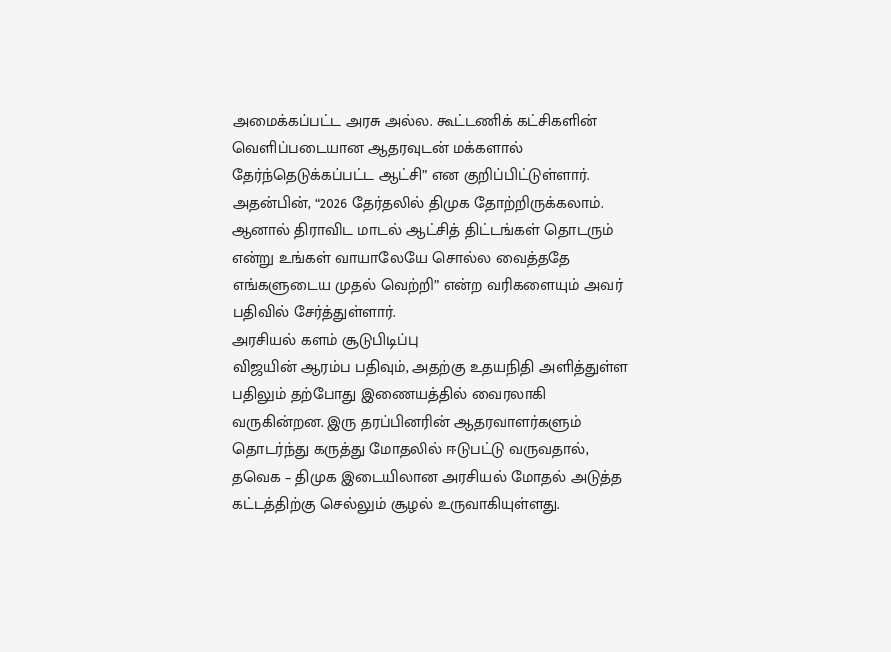அமைக்கப்பட்ட அரசு அல்ல. கூட்டணிக் கட்சிகளின் வெளிப்படையான ஆதரவுடன் மக்களால் தேர்ந்தெடுக்கப்பட்ட ஆட்சி” என குறிப்பிட்டுள்ளார்.
அதன்பின், “2026 தேர்தலில் திமுக தோற்றிருக்கலாம். ஆனால் திராவிட மாடல் ஆட்சித் திட்டங்கள் தொடரும் என்று உங்கள் வாயாலேயே சொல்ல வைத்ததே எங்களுடைய முதல் வெற்றி” என்ற வரிகளையும் அவர் பதிவில் சேர்த்துள்ளார்.
அரசியல் களம் சூடுபிடிப்பு
விஜயின் ஆரம்ப பதிவும், அதற்கு உதயநிதி அளித்துள்ள பதிலும் தற்போது இணையத்தில் வைரலாகி வருகின்றன. இரு தரப்பினரின் ஆதரவாளர்களும் தொடர்ந்து கருத்து மோதலில் ஈடுபட்டு வருவதால், தவெக – திமுக இடையிலான அரசியல் மோதல் அடுத்த கட்டத்திற்கு செல்லும் சூழல் உருவாகியுள்ளது.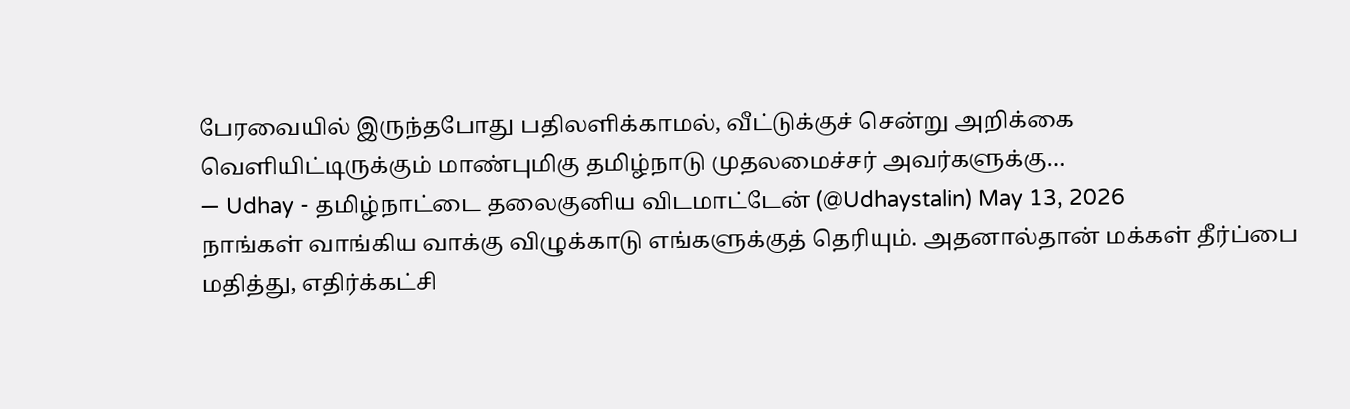பேரவையில் இருந்தபோது பதிலளிக்காமல், வீட்டுக்குச் சென்று அறிக்கை வெளியிட்டிருக்கும் மாண்புமிகு தமிழ்நாடு முதலமைச்சர் அவர்களுக்கு…
— Udhay - தமிழ்நாட்டை தலைகுனிய விடமாட்டேன் (@Udhaystalin) May 13, 2026
நாங்கள் வாங்கிய வாக்கு விழுக்காடு எங்களுக்குத் தெரியும். அதனால்தான் மக்கள் தீர்ப்பை மதித்து, எதிர்க்கட்சி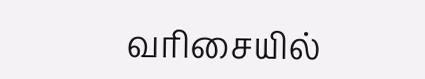வரிசையில்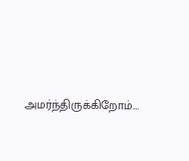அமர்ந்திருக்கிறோம்.…